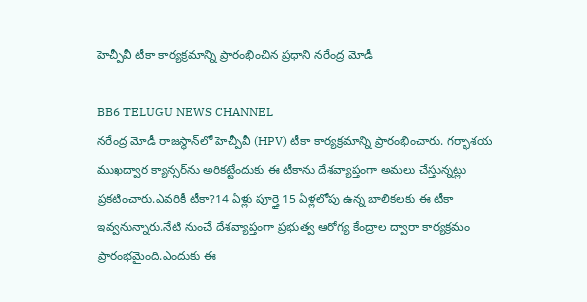హెచ్పీవీ టీకా కార్యక్రమాన్ని ప్రారంభించిన ప్రధాని నరేంద్ర మోడీ

BB6 TELUGU NEWS CHANNEL
నరేంద్ర మోడీ రాజస్థాన్‌లో హెచ్పీవీ (HPV) టీకా కార్యక్రమాన్ని ప్రారంభించారు. గర్భాశయ ముఖద్వార క్యాన్సర్‌ను అరికట్టేందుకు ఈ టీకాను దేశవ్యాప్తంగా అమలు చేస్తున్నట్లు ప్రకటించారు.ఎవరికీ టీకా?14 ఏళ్లు పూర్తై 15 ఏళ్లలోపు ఉన్న బాలికలకు ఈ టీకా ఇవ్వనున్నారు.నేటి నుంచే దేశవ్యాప్తంగా ప్రభుత్వ ఆరోగ్య కేంద్రాల ద్వారా కార్యక్రమం ప్రారంభమైంది.ఎందుకు ఈ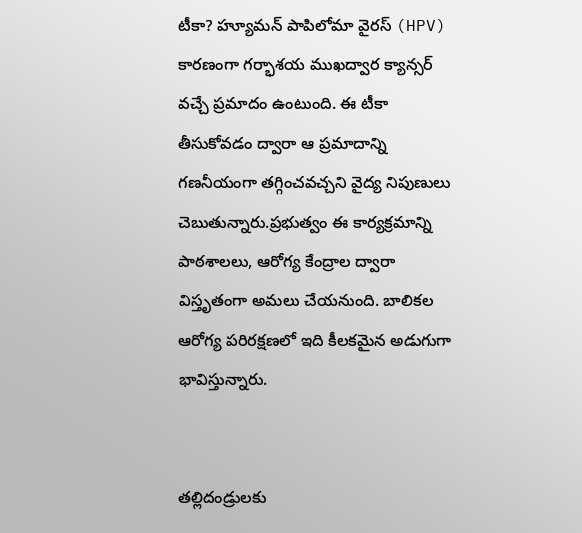టీకా? హ్యూమన్ పాపిలోమా వైరస్‌ (HPV) కారణంగా గర్భాశయ ముఖద్వార క్యాన్సర్‌ వచ్చే ప్రమాదం ఉంటుంది. ఈ టీకా తీసుకోవడం ద్వారా ఆ ప్రమాదాన్ని గణనీయంగా తగ్గించవచ్చని వైద్య నిపుణులు చెబుతున్నారు.ప్రభుత్వం ఈ కార్యక్రమాన్ని పాఠశాలలు, ఆరోగ్య కేంద్రాల ద్వారా విస్తృతంగా అమలు చేయనుంది. బాలికల ఆరోగ్య పరిరక్షణలో ఇది కీలకమైన అడుగుగా భావిస్తున్నారు.


తల్లిదండ్రులకు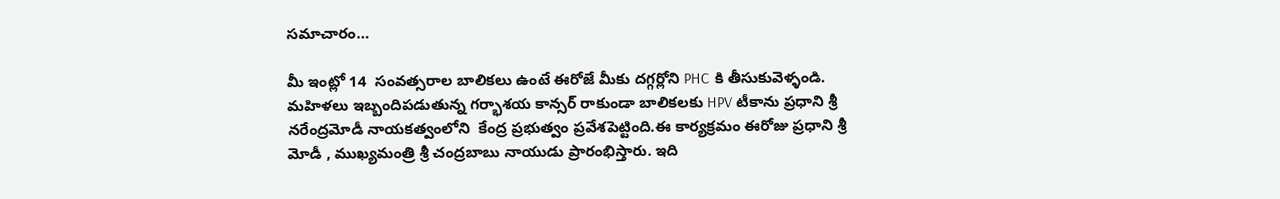సమాచారం…

మీ ఇంట్లో 14  సంవత్సరాల బాలికలు ఉంటే ఈరోజే మీకు దగ్గర్లోని PHC కి తీసుకువెళ్ళండి.
మహిళలు ఇబ్బందిపడుతున్న గర్భాశయ కాన్సర్ రాకుండా బాలికలకు HPV టీకాను ప్రధాని శ్రీ నరేంద్రమోడీ నాయకత్వంలోని  కేంద్ర ప్రభుత్వం ప్రవేశపెట్టింది.ఈ కార్యక్రమం ఈరోజు ప్రధాని శ్రీ మోడీ , ముఖ్యమంత్రి శ్రీ చంద్రబాబు నాయుడు ప్రారంభిస్తారు. ఇది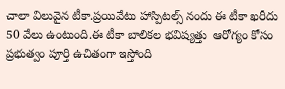చాలా విలువైన టీకా.ప్రయివేటు హాస్పిటల్స్ నందు ఈ టీకా ఖరీదు 50 వేలు ఉంటుంది.ఈ టీకా బాలికల భవిష్యత్తు  ఆరోగ్యం కోసం ప్రభుత్వం పూర్తి ఉచితంగా ఇస్తోంది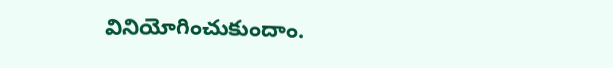వినియోగించుకుందాం.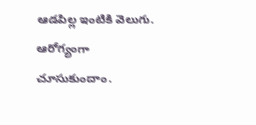ఆడపిల్ల ఇంటికి వెలుగు.
ఆరోగ్యంగా చూసుకుందాం.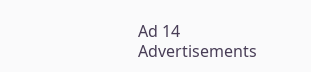Ad 14
Advertisements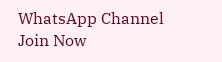WhatsApp Channel Join Now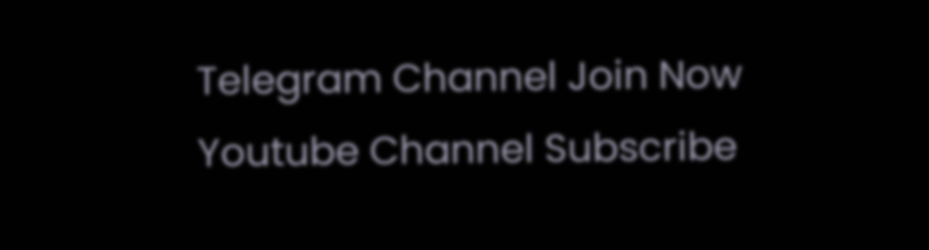Telegram Channel Join Now
Youtube Channel Subscribe